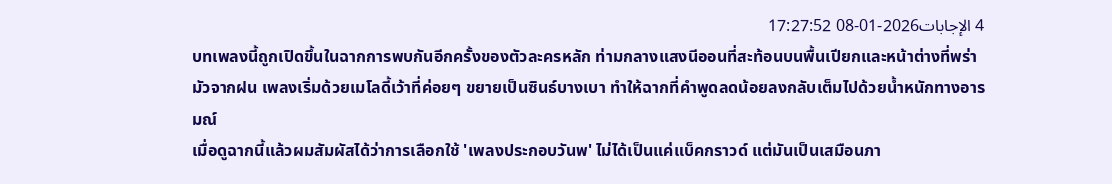4 الإجابات2026-01-08 17:27:52
บทเพลงนี้ถูกเปิดขึ้นในฉากการพบกันอีกครั้งของตัวละครหลัก ท่ามกลางแสงนีออนที่สะท้อนบนพื้นเปียกและหน้าต่างที่พร่ามัวจากฝน เพลงเริ่มด้วยเมโลดี้เว้าที่ค่อยๆ ขยายเป็นซินธ์บางเบา ทำให้ฉากที่คำพูดลดน้อยลงกลับเต็มไปด้วยน้ำหนักทางอารมณ์
เมื่อดูฉากนี้แล้วผมสัมผัสได้ว่าการเลือกใช้ 'เพลงประกอบวันพ' ไม่ได้เป็นแค่แบ็คกราวด์ แต่มันเป็นเสมือนภา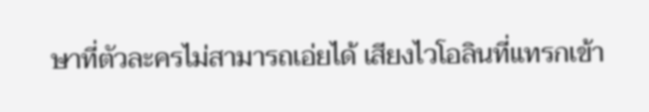ษาที่ตัวละครไม่สามารถเอ่ยได้ เสียงไวโอลินที่แทรกเข้า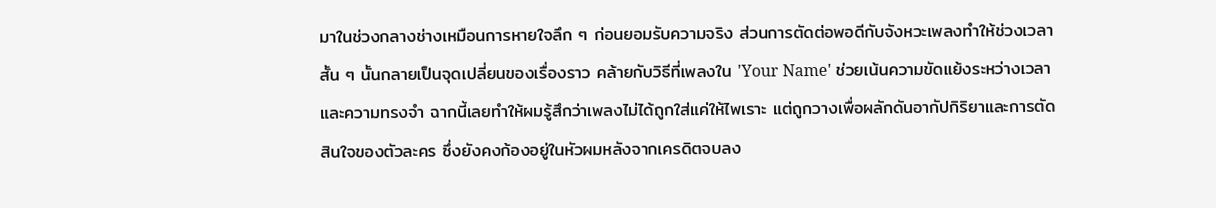มาในช่วงกลางช่างเหมือนการหายใจลึก ๆ ก่อนยอมรับความจริง ส่วนการตัดต่อพอดีกับจังหวะเพลงทำให้ช่วงเวลาสั้น ๆ นั้นกลายเป็นจุดเปลี่ยนของเรื่องราว คล้ายกับวิธีที่เพลงใน 'Your Name' ช่วยเน้นความขัดแย้งระหว่างเวลาและความทรงจำ ฉากนี้เลยทำให้ผมรู้สึกว่าเพลงไม่ได้ถูกใส่แค่ให้ไพเราะ แต่ถูกวางเพื่อผลักดันอากัปกิริยาและการตัดสินใจของตัวละคร ซึ่งยังคงก้องอยู่ในหัวผมหลังจากเครดิตจบลง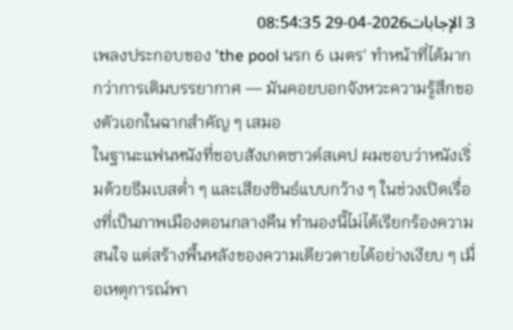3 الإجابات2026-04-29 08:54:35
เพลงประกอบของ 'the pool นรก 6 เมตร' ทำหน้าที่ได้มากกว่าการเติมบรรยากาศ — มันคอยบอกจังหวะความรู้สึกของตัวเอกในฉากสำคัญ ๆ เสมอ
ในฐานะแฟนหนังที่ชอบสังเกตซาวด์สเคป ผมชอบว่าหนังเริ่มด้วยธีมเบสต่ำ ๆ และเสียงซินธ์แบบกว้าง ๆ ในช่วงเปิดเรื่องที่เป็นภาพเมืองตอนกลางคืน ทำนองนี้ไม่ได้เรียกร้องความสนใจ แต่สร้างพื้นหลังของความเดียวดายได้อย่างเงียบ ๆ เมื่อเหตุการณ์พา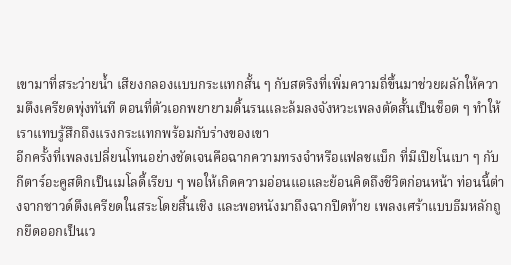เขามาที่สระว่ายน้ำ เสียงกลองแบบกระแทกสั้น ๆ กับสตริงที่เพิ่มความถี่ขึ้นมาช่วยผลักให้ความตึงเครียดพุ่งทันที ตอนที่ตัวเอกพยายามดิ้นรนและล้มลงจังหวะเพลงตัดสั้นเป็นช็อต ๆ ทำให้เราแทบรู้สึกถึงแรงกระแทกพร้อมกับร่างของเขา
อีกครั้งที่เพลงเปลี่ยนโทนอย่างชัดเจนคือฉากความทรงจำหรือแฟลชแบ็ก ที่มีเปียโนเบา ๆ กับกีตาร์อะคูสติกเป็นเมโลดี้เรียบ ๆ พอให้เกิดความอ่อนแอและย้อนคิดถึงชีวิตก่อนหน้า ท่อนนี้ต่างจากซาวด์ตึงเครียดในสระโดยสิ้นเชิง และพอหนังมาถึงฉากปิดท้าย เพลงเศร้าแบบธีมหลักถูกยืดออกเป็นเว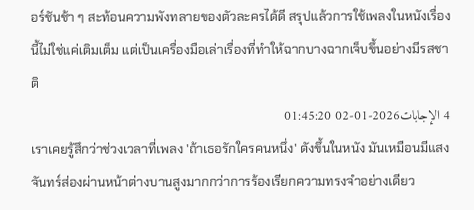อร์ชันช้า ๆ สะท้อนความพังทลายของตัวละครได้ดี สรุปแล้วการใช้เพลงในหนังเรื่องนี้ไม่ใช่แค่เติมเต็ม แต่เป็นเครื่องมือเล่าเรื่องที่ทำให้ฉากบางฉากเจ็บขึ้นอย่างมีรสชาติ
4 الإجابات2026-01-02 01:45:20
เราเคยรู้สึกว่าช่วงเวลาที่เพลง 'ถ้าเธอรักใครคนหนึ่ง' ดังขึ้นในหนัง มันเหมือนมีแสงจันทร์ส่องผ่านหน้าต่างบานสูงมากกว่าการร้องเรียกความทรงจำอย่างเดียว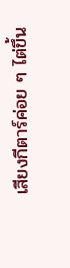เสียงกีตาร์ค่อย ๆ ไต่ขึ้น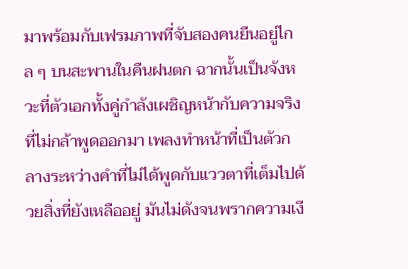มาพร้อมกับเฟรมภาพที่จับสองคนยืนอยู่ไกล ๆ บนสะพานในคืนฝนตก ฉากนั้นเป็นจังหวะที่ตัวเอกทั้งคู่กำลังเผชิญหน้ากับความจริงที่ไม่กล้าพูดออกมา เพลงทำหน้าที่เป็นตัวกลางระหว่างคำที่ไม่ได้พูดกับแววตาที่เต็มไปด้วยสิ่งที่ยังเหลืออยู่ มันไม่ดังจนพรากความเงี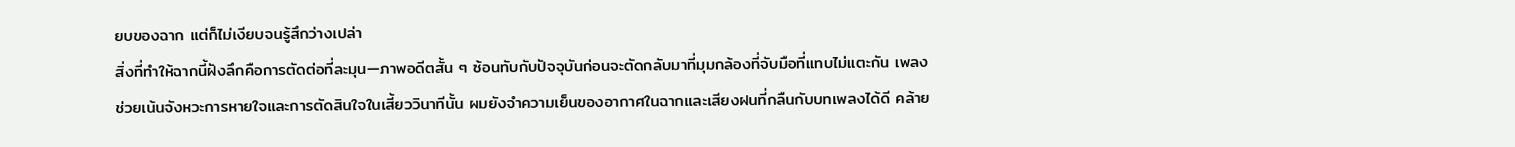ยบของฉาก แต่ก็ไม่เงียบจนรู้สึกว่างเปล่า
สิ่งที่ทำให้ฉากนี้ฝังลึกคือการตัดต่อที่ละมุน—ภาพอดีตสั้น ๆ ซ้อนทับกับปัจจุบันก่อนจะตัดกลับมาที่มุมกล้องที่จับมือที่แทบไม่แตะกัน เพลงช่วยเน้นจังหวะการหายใจและการตัดสินใจในเสี้ยววินาทีนั้น ผมยังจำความเย็นของอากาศในฉากและเสียงฝนที่กลืนกับบทเพลงได้ดี คล้าย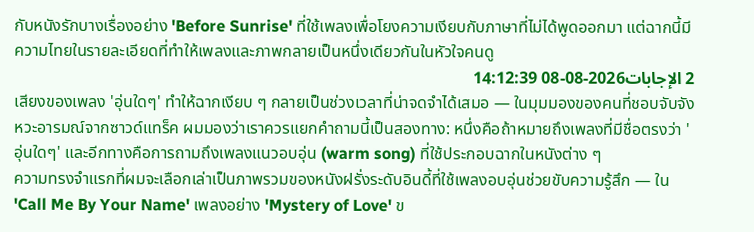กับหนังรักบางเรื่องอย่าง 'Before Sunrise' ที่ใช้เพลงเพื่อโยงความเงียบกับภาษาที่ไม่ได้พูดออกมา แต่ฉากนี้มีความไทยในรายละเอียดที่ทำให้เพลงและภาพกลายเป็นหนึ่งเดียวกันในหัวใจคนดู
2 الإجابات2026-08-08 14:12:39
เสียงของเพลง 'อุ่นใดๆ' ทำให้ฉากเงียบ ๆ กลายเป็นช่วงเวลาที่น่าจดจำได้เสมอ — ในมุมมองของคนที่ชอบจับจังหวะอารมณ์จากซาวด์แทร็ค ผมมองว่าเราควรแยกคำถามนี้เป็นสองทาง: หนึ่งคือถ้าหมายถึงเพลงที่มีชื่อตรงว่า 'อุ่นใดๆ' และอีกทางคือการถามถึงเพลงแนวอบอุ่น (warm song) ที่ใช้ประกอบฉากในหนังต่าง ๆ
ความทรงจำแรกที่ผมจะเลือกเล่าเป็นภาพรวมของหนังฝรั่งระดับอินดี้ที่ใช้เพลงอบอุ่นช่วยขับความรู้สึก — ใน 'Call Me By Your Name' เพลงอย่าง 'Mystery of Love' ข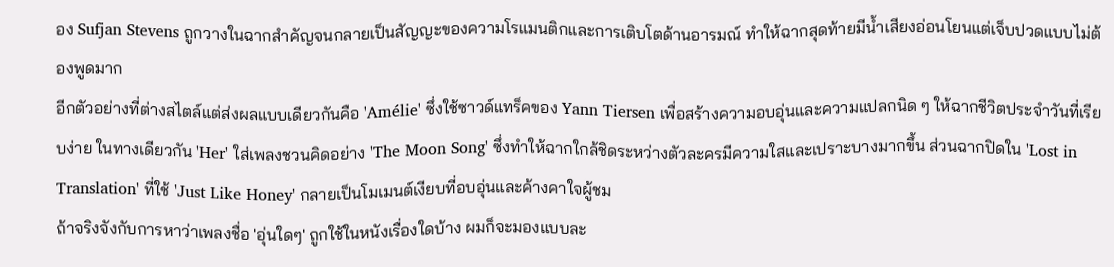อง Sufjan Stevens ถูกวางในฉากสำคัญจนกลายเป็นสัญญะของความโรแมนติกและการเติบโตด้านอารมณ์ ทำให้ฉากสุดท้ายมีน้ำเสียงอ่อนโยนแต่เจ็บปวดแบบไม่ต้องพูดมาก
อีกตัวอย่างที่ต่างสไตล์แต่ส่งผลแบบเดียวกันคือ 'Amélie' ซึ่งใช้ซาวด์แทร็คของ Yann Tiersen เพื่อสร้างความอบอุ่นและความแปลกนิด ๆ ให้ฉากชีวิตประจำวันที่เรียบง่าย ในทางเดียวกัน 'Her' ใส่เพลงชวนคิดอย่าง 'The Moon Song' ซึ่งทำให้ฉากใกล้ชิดระหว่างตัวละครมีความใสและเปราะบางมากขึ้น ส่วนฉากปิดใน 'Lost in Translation' ที่ใช้ 'Just Like Honey' กลายเป็นโมเมนต์เงียบที่อบอุ่นและค้างคาใจผู้ชม
ถ้าจริงจังกับการหาว่าเพลงชื่อ 'อุ่นใดๆ' ถูกใช้ในหนังเรื่องใดบ้าง ผมก็จะมองแบบละ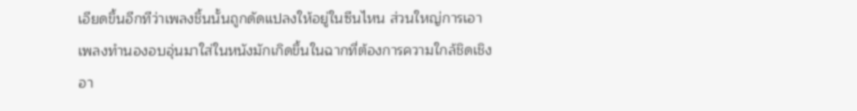เอียดขึ้นอีกทีว่าเพลงชิ้นนั้นถูกดัดแปลงให้อยู่ในซีนไหน ส่วนใหญ่การเอาเพลงทำนองอบอุ่นมาใส่ในหนังมักเกิดขึ้นในฉากที่ต้องการความใกล้ชิดเชิงอา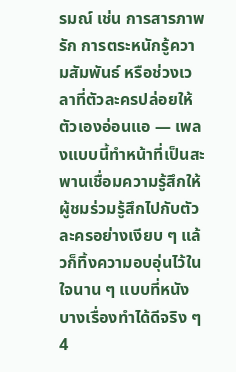รมณ์ เช่น การสารภาพรัก การตระหนักรู้ความสัมพันธ์ หรือช่วงเวลาที่ตัวละครปล่อยให้ตัวเองอ่อนแอ — เพลงแบบนี้ทำหน้าที่เป็นสะพานเชื่อมความรู้สึกให้ผู้ชมร่วมรู้สึกไปกับตัวละครอย่างเงียบ ๆ แล้วก็ทิ้งความอบอุ่นไว้ในใจนาน ๆ แบบที่หนังบางเรื่องทำได้ดีจริง ๆ
4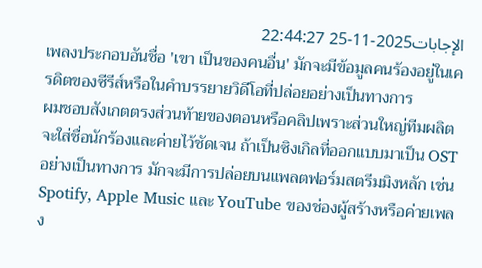الإجابات2025-11-25 22:44:27
เพลงประกอบอันชื่อ 'เขา เป็นของคนอื่น' มักจะมีข้อมูลคนร้องอยู่ในเครดิตของซีรีส์หรือในคำบรรยายวิดีโอที่ปล่อยอย่างเป็นทางการ
ผมชอบสังเกตตรงส่วนท้ายของตอนหรือคลิปเพราะส่วนใหญ่ทีมผลิตจะใส่ชื่อนักร้องและค่ายไว้ชัดเจน ถ้าเป็นซิงเกิลที่ออกแบบมาเป็น OST อย่างเป็นทางการ มักจะมีการปล่อยบนแพลตฟอร์มสตรีมมิงหลัก เช่น Spotify, Apple Music และ YouTube ของช่องผู้สร้างหรือค่ายเพลง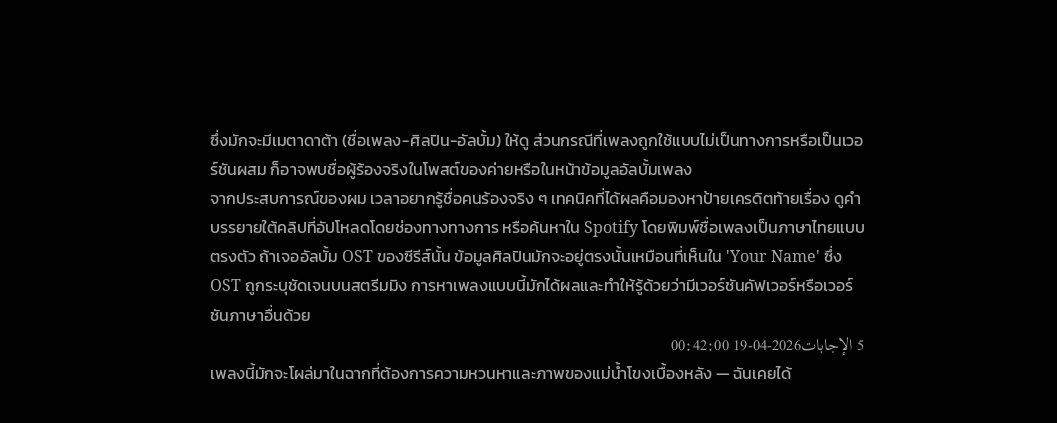ซึ่งมักจะมีเมตาดาต้า (ชื่อเพลง-ศิลปิน-อัลบั้ม) ให้ดู ส่วนกรณีที่เพลงถูกใช้แบบไม่เป็นทางการหรือเป็นเวอร์ชันผสม ก็อาจพบชื่อผู้ร้องจริงในโพสต์ของค่ายหรือในหน้าข้อมูลอัลบั้มเพลง
จากประสบการณ์ของผม เวลาอยากรู้ชื่อคนร้องจริง ๆ เทคนิคที่ได้ผลคือมองหาป้ายเครดิตท้ายเรื่อง ดูคำบรรยายใต้คลิปที่อัปโหลดโดยช่องทางทางการ หรือค้นหาใน Spotify โดยพิมพ์ชื่อเพลงเป็นภาษาไทยแบบตรงตัว ถ้าเจออัลบั้ม OST ของซีรีส์นั้น ข้อมูลศิลปินมักจะอยู่ตรงนั้นเหมือนที่เห็นใน 'Your Name' ซึ่ง OST ถูกระบุชัดเจนบนสตรีมมิง การหาเพลงแบบนี้มักได้ผลและทำให้รู้ด้วยว่ามีเวอร์ชันคัฟเวอร์หรือเวอร์ชันภาษาอื่นด้วย
5 الإجابات2026-04-19 00:42:00
เพลงนี้มักจะโผล่มาในฉากที่ต้องการความหวนหาและภาพของแม่น้ำโขงเบื้องหลัง — ฉันเคยได้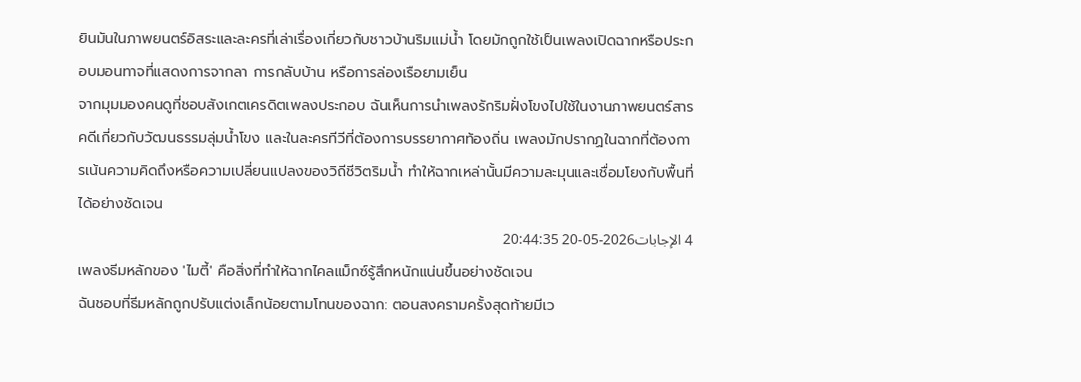ยินมันในภาพยนตร์อิสระและละครที่เล่าเรื่องเกี่ยวกับชาวบ้านริมแม่น้ำ โดยมักถูกใช้เป็นเพลงเปิดฉากหรือประกอบมอนทาจที่แสดงการจากลา การกลับบ้าน หรือการล่องเรือยามเย็น
จากมุมมองคนดูที่ชอบสังเกตเครดิตเพลงประกอบ ฉันเห็นการนำเพลงรักริมฝั่งโขงไปใช้ในงานภาพยนตร์สารคดีเกี่ยวกับวัฒนธรรมลุ่มน้ำโขง และในละครทีวีที่ต้องการบรรยากาศท้องถิ่น เพลงมักปรากฏในฉากที่ต้องการเน้นความคิดถึงหรือความเปลี่ยนแปลงของวิถีชีวิตริมน้ำ ทำให้ฉากเหล่านั้นมีความละมุนและเชื่อมโยงกับพื้นที่ได้อย่างชัดเจน
4 الإجابات2026-05-20 20:44:35
เพลงธีมหลักของ 'ไมตี้' คือสิ่งที่ทำให้ฉากไคลแม็กซ์รู้สึกหนักแน่นขึ้นอย่างชัดเจน
ฉันชอบที่ธีมหลักถูกปรับแต่งเล็กน้อยตามโทนของฉาก: ตอนสงครามครั้งสุดท้ายมีเว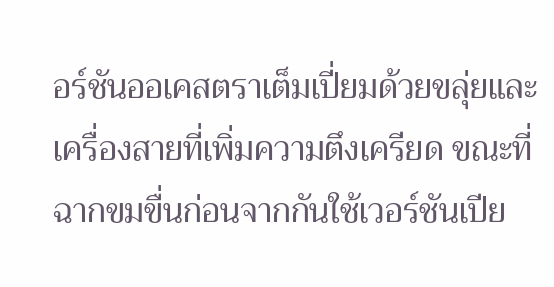อร์ชันออเคสตราเต็มเปี่ยมด้วยขลุ่ยและเครื่องสายที่เพิ่มความตึงเครียด ขณะที่ฉากขมขื่นก่อนจากกันใช้เวอร์ชันเปีย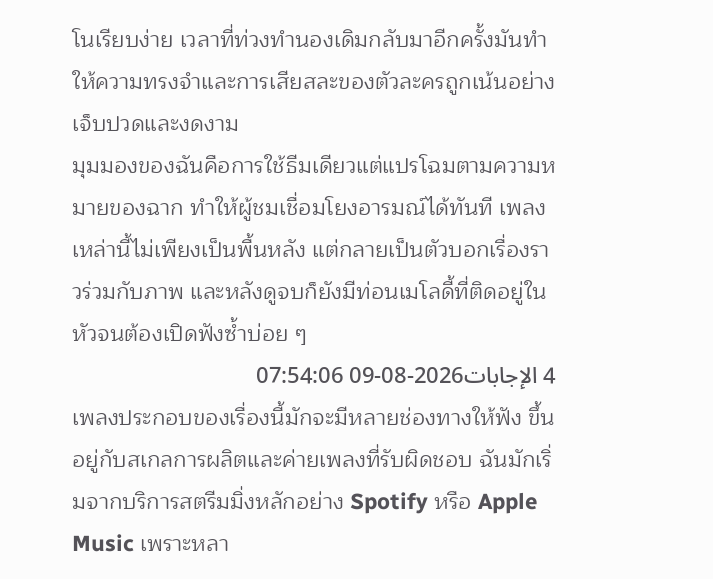โนเรียบง่าย เวลาที่ท่วงทำนองเดิมกลับมาอีกครั้งมันทำให้ความทรงจำและการเสียสละของตัวละครถูกเน้นอย่างเจ็บปวดและงดงาม
มุมมองของฉันคือการใช้ธีมเดียวแต่แปรโฉมตามความหมายของฉาก ทำให้ผู้ชมเชื่อมโยงอารมณ์ได้ทันที เพลงเหล่านี้ไม่เพียงเป็นพื้นหลัง แต่กลายเป็นตัวบอกเรื่องราวร่วมกับภาพ และหลังดูจบก็ยังมีท่อนเมโลดี้ที่ติดอยู่ในหัวจนต้องเปิดฟังซ้ำบ่อย ๆ
4 الإجابات2026-08-09 07:54:06
เพลงประกอบของเรื่องนี้มักจะมีหลายช่องทางให้ฟัง ขึ้นอยู่กับสเกลการผลิตและค่ายเพลงที่รับผิดชอบ ฉันมักเริ่มจากบริการสตรีมมิ่งหลักอย่าง Spotify หรือ Apple Music เพราะหลา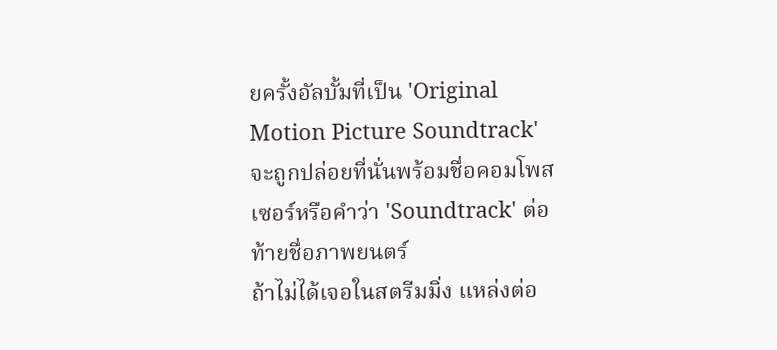ยครั้งอัลบั้มที่เป็น 'Original Motion Picture Soundtrack' จะถูกปล่อยที่นั่นพร้อมชื่อคอมโพสเซอร์หรือคำว่า 'Soundtrack' ต่อท้ายชื่อภาพยนตร์
ถ้าไม่ได้เจอในสตรีมมิ่ง แหล่งต่อ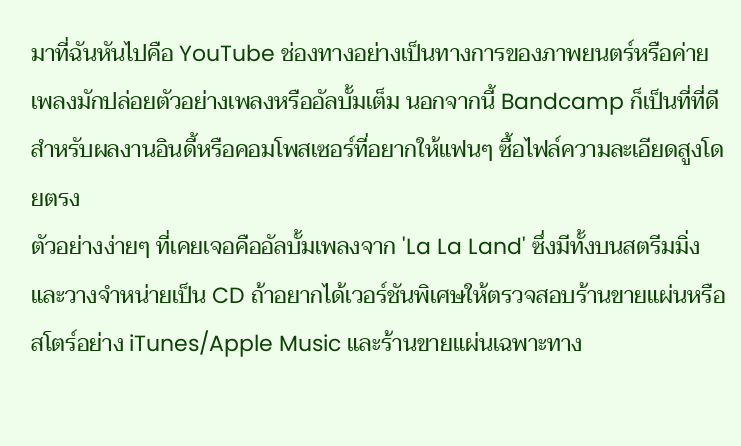มาที่ฉันหันไปคือ YouTube ช่องทางอย่างเป็นทางการของภาพยนตร์หรือค่ายเพลงมักปล่อยตัวอย่างเพลงหรืออัลบั้มเต็ม นอกจากนี้ Bandcamp ก็เป็นที่ที่ดีสำหรับผลงานอินดี้หรือคอมโพสเซอร์ที่อยากให้แฟนๆ ซื้อไฟล์ความละเอียดสูงโดยตรง
ตัวอย่างง่ายๆ ที่เคยเจอคืออัลบั้มเพลงจาก 'La La Land' ซึ่งมีทั้งบนสตรีมมิ่งและวางจำหน่ายเป็น CD ถ้าอยากได้เวอร์ชันพิเศษให้ตรวจสอบร้านขายแผ่นหรือสโตร์อย่าง iTunes/Apple Music และร้านขายแผ่นเฉพาะทาง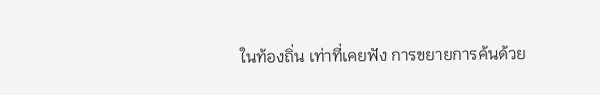ในท้องถิ่น เท่าที่เคยฟัง การขยายการค้นด้วย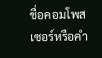ชื่อคอมโพสเซอร์หรือคำ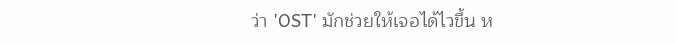ว่า 'OST' มักช่วยให้เจอได้ไวขึ้น ห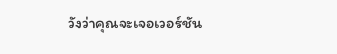วังว่าคุณจะเจอเวอร์ชัน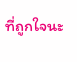ที่ถูกใจนะ